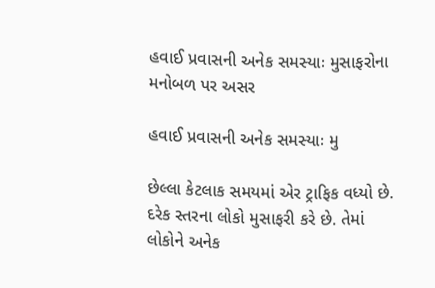હવાઈ પ્રવાસની અનેક સમસ્યાઃ મુસાફરોના મનોબળ પર અસર

હવાઈ પ્રવાસની અનેક સમસ્યાઃ મુ

છેલ્લા કેટલાક સમયમાં એર ટ્રાફિક વધ્યો છે. દરેક સ્તરના લોકો મુસાફરી કરે છે. તેમાં લોકોને અનેક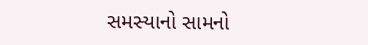સમસ્યાનો સામનો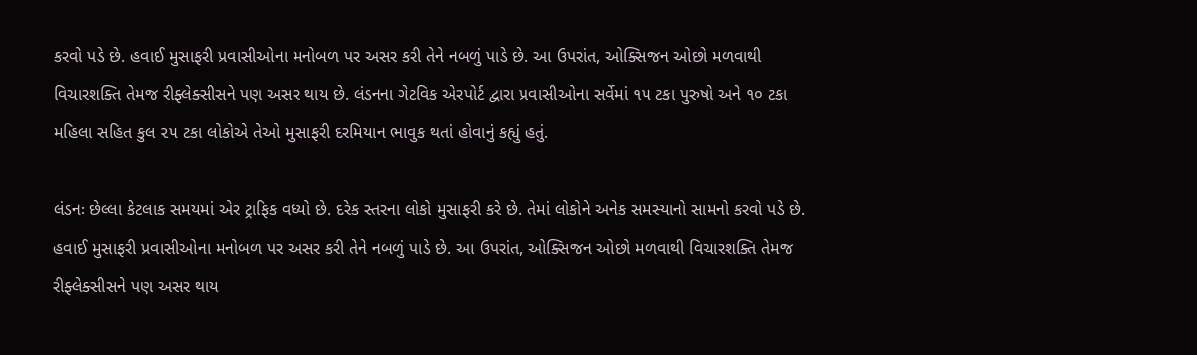કરવો પડે છે. હવાઈ મુસાફરી પ્રવાસીઓના મનોબળ પર અસર કરી તેને નબળું પાડે છે. આ ઉપરાંત, ઓક્સિજન ઓછો મળવાથી વિચારશક્તિ તેમજ રીફ્લેક્સીસને પણ અસર થાય છે. લંડનના ગેટવિક એરપોર્ટ દ્વારા પ્રવાસીઓના સર્વેમાં ૧૫ ટકા પુરુષો અને ૧૦ ટકા મહિલા સહિત કુલ ૨૫ ટકા લોકોએ તેઓ મુસાફરી દરમિયાન ભાવુક થતાં હોવાનું કહ્યું હતું.

લંડનઃ છેલ્લા કેટલાક સમયમાં એર ટ્રાફિક વધ્યો છે. દરેક સ્તરના લોકો મુસાફરી કરે છે. તેમાં લોકોને અનેક સમસ્યાનો સામનો કરવો પડે છે. હવાઈ મુસાફરી પ્રવાસીઓના મનોબળ પર અસર કરી તેને નબળું પાડે છે. આ ઉપરાંત, ઓક્સિજન ઓછો મળવાથી વિચારશક્તિ તેમજ રીફ્લેક્સીસને પણ અસર થાય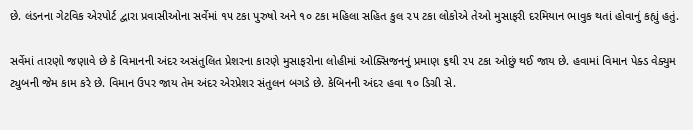છે. લંડનના ગેટવિક એરપોર્ટ દ્વારા પ્રવાસીઓના સર્વેમાં ૧૫ ટકા પુરુષો અને ૧૦ ટકા મહિલા સહિત કુલ ૨૫ ટકા લોકોએ તેઓ મુસાફરી દરમિયાન ભાવુક થતાં હોવાનું કહ્યું હતું.

સર્વેમાં તારણો જણાવે છે કે વિમાનની અંદર અસંતુલિત પ્રેશરના કારણે મુસાફરોના લોહીમાં ઓક્સિજનનું પ્રમાણ ૬થી ૨૫ ટકા ઓછું થઈ જાય છે. હવામાં વિમાન પેક્ડ વેક્યુમ ટ્યુબની જેમ કામ કરે છે. વિમાન ઉપર જાય તેમ અંદર એરપ્રેશર સંતુલન બગડે છે. કેબિનની અંદર હવા ૧૦ ડિગ્રી સે.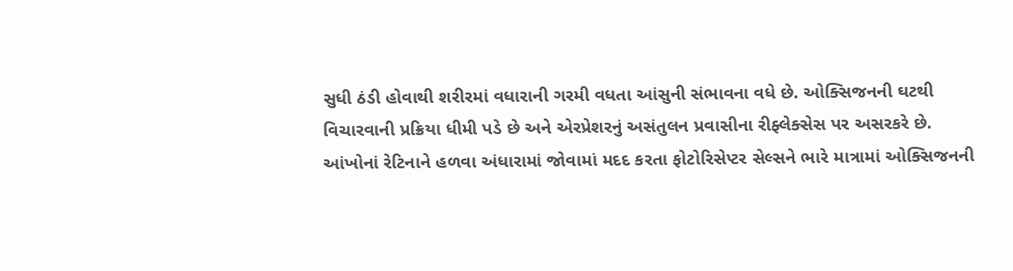સુધી ઠંડી હોવાથી શરીરમાં વધારાની ગરમી વધતા આંસુની સંભાવના વધે છે. ઓક્સિજનની ઘટથી વિચારવાની પ્રક્રિયા ધીમી પડે છે અને એરપ્રેશરનું અસંતુલન પ્રવાસીના રીફ્લેક્સેસ પર અસરકરે છે. આંખોનાં રેટિનાને હળવા અંધારામાં જોવામાં મદદ કરતા ફોટોરિસેપ્ટર સેલ્સને ભારે માત્રામાં ઓક્સિજનની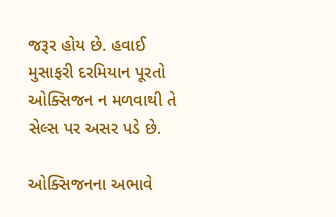જરૂર હોય છે. હવાઈ મુસાફરી દરમિયાન પૂરતો ઓક્સિજન ન મળવાથી તે સેલ્સ પર અસર પડે છે.

ઓક્સિજનના અભાવે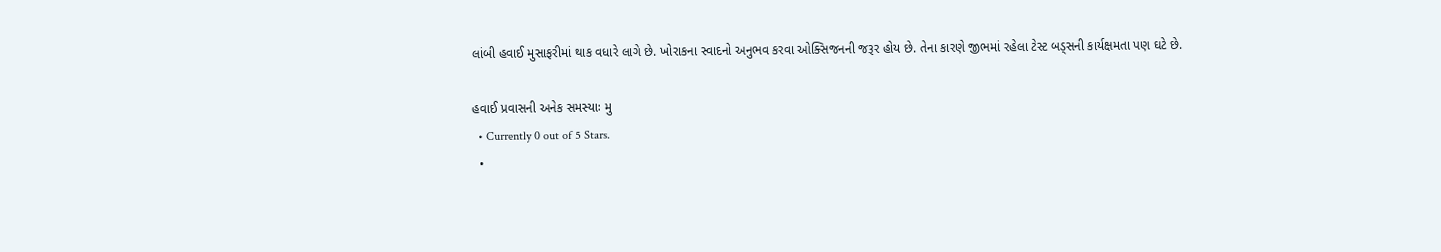લાંબી હવાઈ મુસાફરીમાં થાક વધારે લાગે છે. ખોરાકના સ્વાદનો અનુભવ કરવા ઓક્સિજનની જરૂર હોય છે. તેના કારણે જીભમાં રહેલા ટેસ્ટ બડ્સની કાર્યક્ષમતા પણ ઘટે છે.

હવાઈ પ્રવાસની અનેક સમસ્યાઃ મુ
  • Currently 0 out of 5 Stars.
  •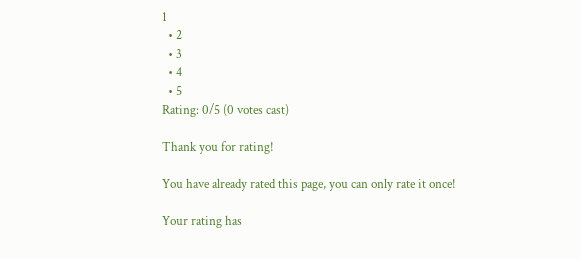1
  • 2
  • 3
  • 4
  • 5
Rating: 0/5 (0 votes cast)

Thank you for rating!

You have already rated this page, you can only rate it once!

Your rating has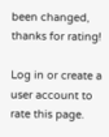been changed, thanks for rating!

Log in or create a user account to rate this page.